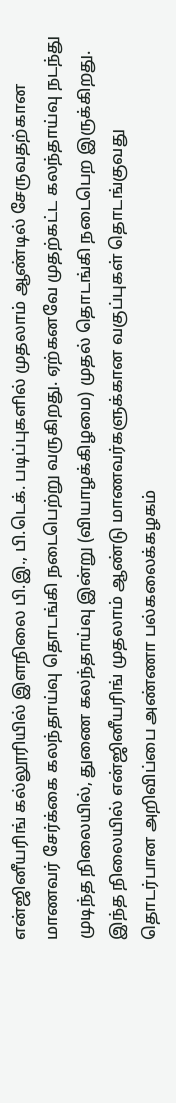என்ஜினீயரிங் கல்லூரியில் இளநிலை பி.இ., பி.டெக். படிப்புகளில் முதலாம் ஆண்டில் சேருவதற்கான மாணவர் சேர்க்கை கலந்தாய்வு தொடங்கி நடைபெற்று வருகிறது. ஏற்கனவே முதற்கட்ட கலந்தாய்வு நடந்து முடிந்த நிலையில், துணை கலந்தாய்வு இன்று (வியாழக்கிழமை) முதல் தொடங்கி நடைபெற இருக்கிறது.
இந்த நிலையில் என்ஜினீயரிங் முதலாம் ஆண்டு மாணவர்களுக்கான வகுப்புகள் தொடங்குவது தொடர்பான அறிவிப்பை அண்ணா பல்கலைக்கழகம்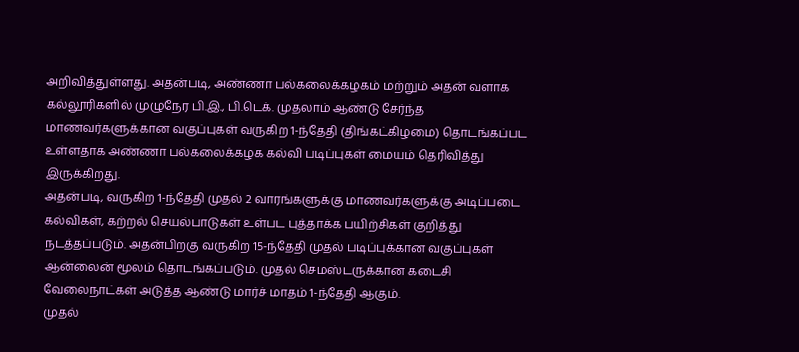அறிவித்துள்ளது. அதன்படி, அண்ணா பல்கலைக்கழகம் மற்றும் அதன் வளாக கல்லூரிகளில் முழுநேர பி.இ., பி.டெக். முதலாம் ஆண்டு சேர்ந்த மாணவர்களுக்கான வகுப்புகள் வருகிற 1-ந்தேதி (திங்கட்கிழமை) தொடங்கப்பட உள்ளதாக அண்ணா பல்கலைக்கழக கல்வி படிப்புகள் மையம் தெரிவித்து இருக்கிறது.
அதன்படி, வருகிற 1-ந்தேதி முதல் 2 வாரங்களுக்கு மாணவர்களுக்கு அடிப்படை கல்விகள், கற்றல் செயல்பாடுகள் உள்பட புத்தாக்க பயிற்சிகள் குறித்து நடத்தப்படும். அதன்பிறகு வருகிற 15-ந்தேதி முதல் படிப்புக்கான வகுப்புகள் ஆன்லைன் மூலம் தொடங்கப்படும். முதல் செமஸ்டருக்கான கடைசி வேலைநாட்கள் அடுத்த ஆண்டு மார்ச் மாதம் 1-ந்தேதி ஆகும்.
முதல்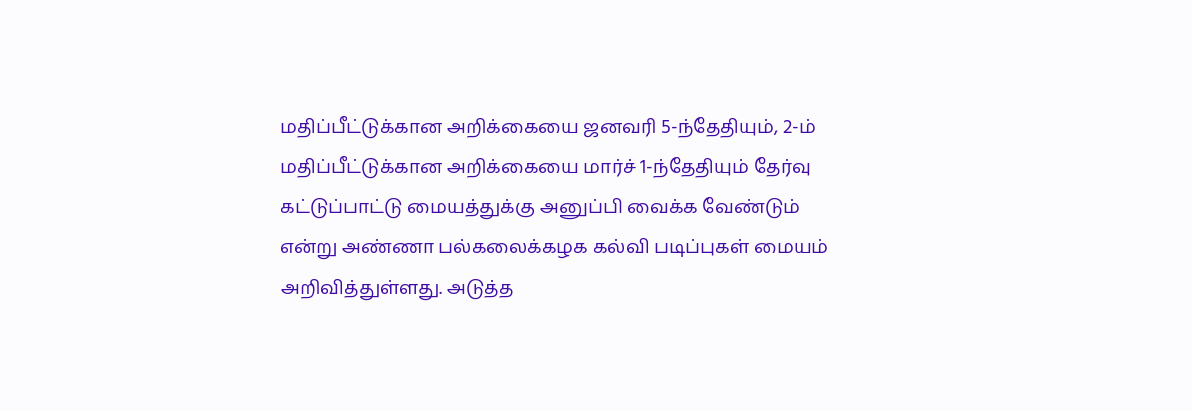மதிப்பீட்டுக்கான அறிக்கையை ஜனவரி 5-ந்தேதியும், 2-ம் மதிப்பீட்டுக்கான அறிக்கையை மார்ச் 1-ந்தேதியும் தேர்வு கட்டுப்பாட்டு மையத்துக்கு அனுப்பி வைக்க வேண்டும் என்று அண்ணா பல்கலைக்கழக கல்வி படிப்புகள் மையம் அறிவித்துள்ளது. அடுத்த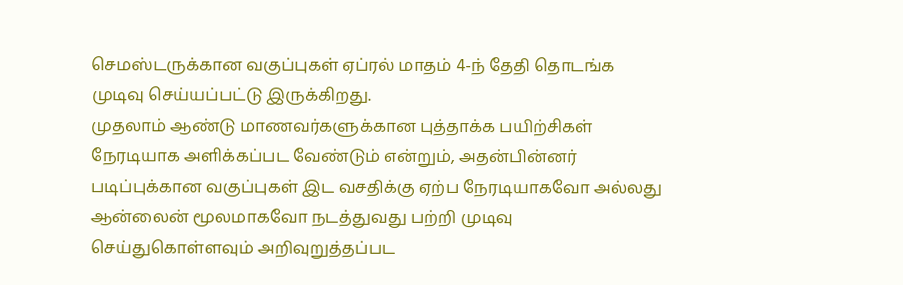செமஸ்டருக்கான வகுப்புகள் ஏப்ரல் மாதம் 4-ந் தேதி தொடங்க முடிவு செய்யப்பட்டு இருக்கிறது.
முதலாம் ஆண்டு மாணவர்களுக்கான புத்தாக்க பயிற்சிகள் நேரடியாக அளிக்கப்பட வேண்டும் என்றும், அதன்பின்னர் படிப்புக்கான வகுப்புகள் இட வசதிக்கு ஏற்ப நேரடியாகவோ அல்லது ஆன்லைன் மூலமாகவோ நடத்துவது பற்றி முடிவு செய்துகொள்ளவும் அறிவுறுத்தப்பட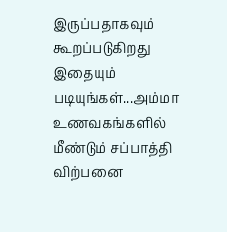இருப்பதாகவும் கூறப்படுகிறது
இதையும் படியுங்கள்...அம்மா உணவகங்களில் மீண்டும் சப்பாத்தி விற்பனை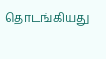தொடங்கியது